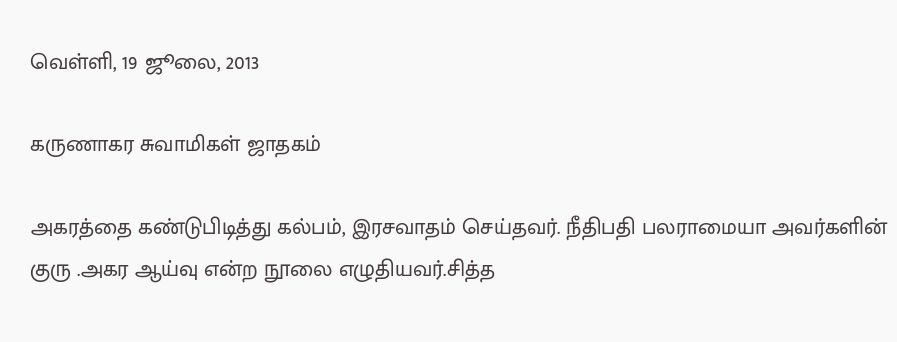வெள்ளி, 19 ஜூலை, 2013

கருணாகர சுவாமிகள் ஜாதகம்

அகரத்தை கண்டுபிடித்து கல்பம், இரசவாதம் செய்தவர். நீதிபதி பலராமையா அவர்களின் குரு .அகர ஆய்வு என்ற நூலை எழுதியவர்.சித்த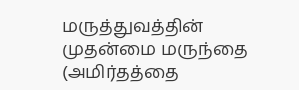மருத்துவத்தின் முதன்மை மருந்தை (அமிர்தத்தை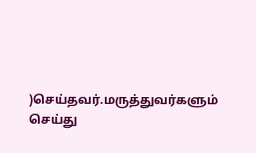)செய்தவர்.மருத்துவர்களும் செய்து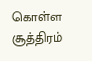கொள்ள சூத்திரம்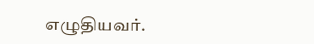எழுதியவர்.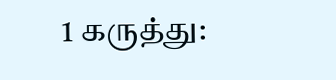1 கருத்து: